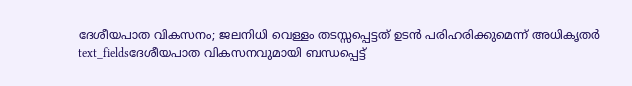ദേശീയപാത വികസനം; ജലനിധി വെള്ളം തടസ്സപ്പെട്ടത് ഉടൻ പരിഹരിക്കുമെന്ന് അധികൃതർ
text_fieldsദേശീയപാത വികസനവുമായി ബന്ധപ്പെട്ട്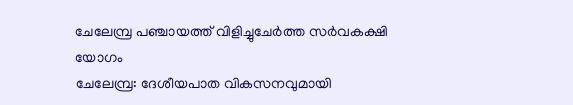ചേലേമ്പ്ര പഞ്ചായത്ത് വിളിച്ചുചേർത്ത സർവകക്ഷി യോഗം
ചേലേമ്പ്ര: ദേശീയപാത വികസനവുമായി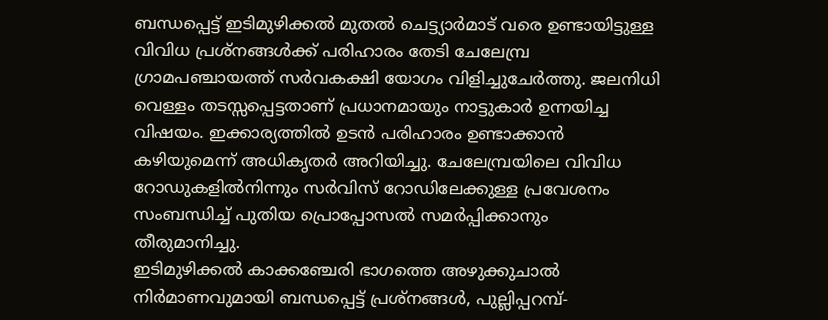ബന്ധപ്പെട്ട് ഇടിമുഴിക്കൽ മുതൽ ചെട്ട്യാർമാട് വരെ ഉണ്ടായിട്ടുള്ള വിവിധ പ്രശ്നങ്ങൾക്ക് പരിഹാരം തേടി ചേലേമ്പ്ര ഗ്രാമപഞ്ചായത്ത് സർവകക്ഷി യോഗം വിളിച്ചുചേർത്തു. ജലനിധി വെള്ളം തടസ്സപ്പെട്ടതാണ് പ്രധാനമായും നാട്ടുകാർ ഉന്നയിച്ച വിഷയം. ഇക്കാര്യത്തിൽ ഉടൻ പരിഹാരം ഉണ്ടാക്കാൻ കഴിയുമെന്ന് അധികൃതർ അറിയിച്ചു. ചേലേമ്പ്രയിലെ വിവിധ റോഡുകളിൽനിന്നും സർവിസ് റോഡിലേക്കുള്ള പ്രവേശനം സംബന്ധിച്ച് പുതിയ പ്രൊപ്പോസൽ സമർപ്പിക്കാനും തീരുമാനിച്ചു.
ഇടിമുഴിക്കൽ കാക്കഞ്ചേരി ഭാഗത്തെ അഴുക്കുചാൽ നിർമാണവുമായി ബന്ധപ്പെട്ട് പ്രശ്നങ്ങൾ, പുല്ലിപ്പറമ്പ്-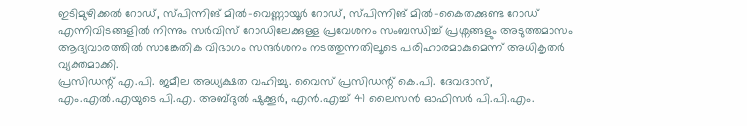ഇടിമുഴിക്കൽ റോഡ്, സ്പിന്നിങ് മിൽ-വെണ്ണായൂർ റോഡ്, സ്പിന്നിങ് മിൽ-കൈതക്കുണ്ട റോഡ് എന്നിവിടങ്ങളിൽ നിന്നും സർവിസ് റോഡിലേക്കുള്ള പ്രവേശനം സംബന്ധിച്ച് പ്രശ്നങ്ങളും അടുത്തമാസം ആദ്യവാരത്തിൽ സാങ്കേതിക വിഭാഗം സന്ദർശനം നടത്തുന്നതിലൂടെ പരിഹാരമാകുമെന്ന് അധികൃതർ വ്യക്തമാക്കി.
പ്രസിഡന്റ് എ.പി. ജമീല അധ്യക്ഷത വഹിച്ചു. വൈസ് പ്രസിഡന്റ് കെ.പി. ദേവദാസ്, എം.എൽ.എയുടെ പി.എ. അബ്ദുൽ ഷുക്കൂർ, എൻ.എച്ച് 41 ലൈസൻ ഓഫിസർ പി.പി.എം.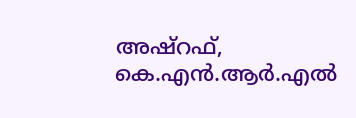അഷ്റഫ്, കെ.എൻ.ആർ.എൽ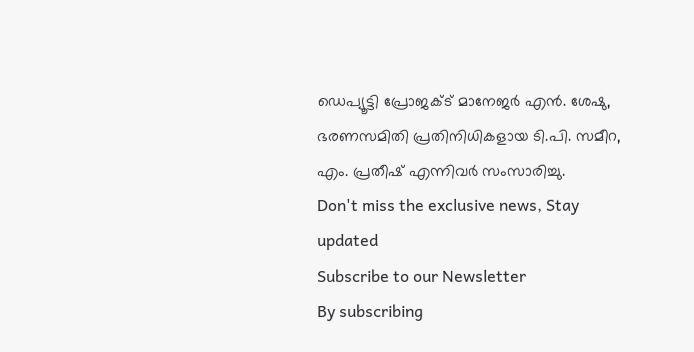ഡെപ്യൂട്ടി പ്രോജക്ട് മാനേജർ എൻ. ശേഷു, ഭരണസമിതി പ്രതിനിധികളായ ടി.പി. സമീറ, എം. പ്രതീഷ് എന്നിവർ സംസാരിച്ചു.
Don't miss the exclusive news, Stay updated
Subscribe to our Newsletter
By subscribing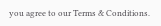you agree to our Terms & Conditions.